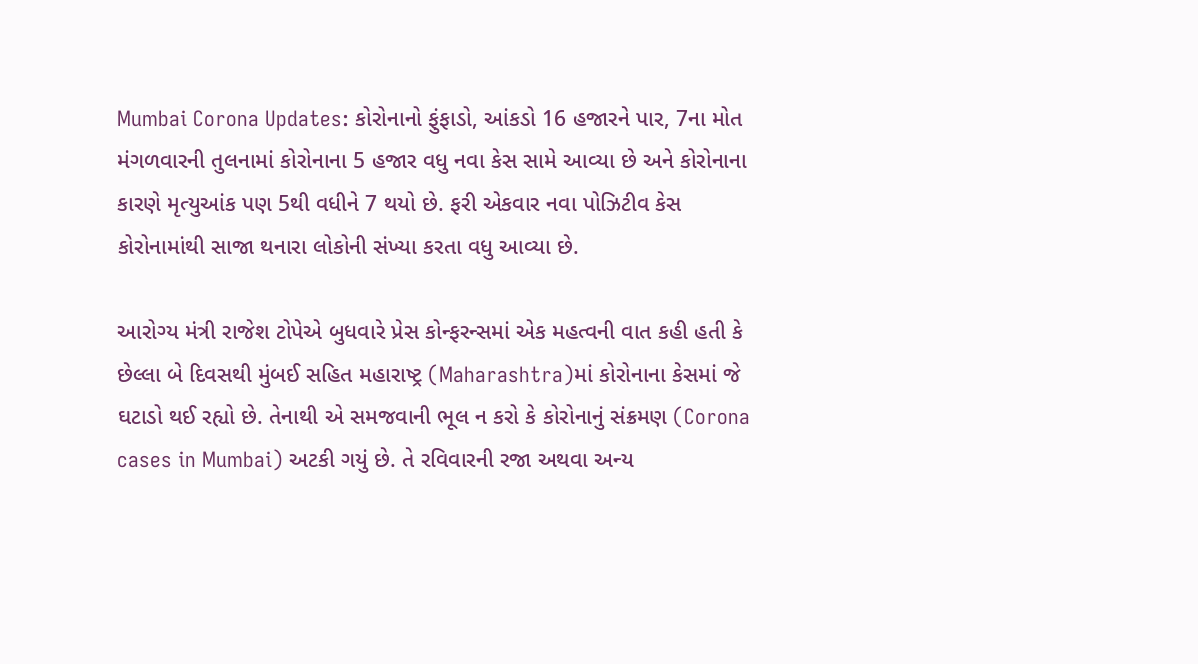Mumbai Corona Updates: કોરોનાનો ફુંફાડો, આંકડો 16 હજારને પાર, 7ના મોત
મંગળવારની તુલનામાં કોરોનાના 5 હજાર વધુ નવા કેસ સામે આવ્યા છે અને કોરોનાના કારણે મૃત્યુઆંક પણ 5થી વધીને 7 થયો છે. ફરી એકવાર નવા પોઝિટીવ કેસ કોરોનામાંથી સાજા થનારા લોકોની સંખ્યા કરતા વધુ આવ્યા છે.

આરોગ્ય મંત્રી રાજેશ ટોપેએ બુધવારે પ્રેસ કોન્ફરન્સમાં એક મહત્વની વાત કહી હતી કે છેલ્લા બે દિવસથી મુંબઈ સહિત મહારાષ્ટ્ર (Maharashtra)માં કોરોનાના કેસમાં જે ઘટાડો થઈ રહ્યો છે. તેનાથી એ સમજવાની ભૂલ ન કરો કે કોરોનાનું સંક્રમણ (Corona cases in Mumbai) અટકી ગયું છે. તે રવિવારની રજા અથવા અન્ય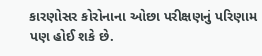કારણોસર કોરોનાના ઓછા પરીક્ષણનું પરિણામ પણ હોઈ શકે છે.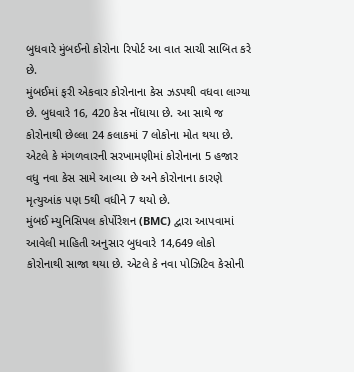બુધવારે મુંબઈનો કોરોના રિપોર્ટ આ વાત સાચી સાબિત કરે છે.
મુંબઈમાં ફરી એકવાર કોરોનાના કેસ ઝડપથી વધવા લાગ્યા છે. બુધવારે 16, 420 કેસ નોંધાયા છે. આ સાથે જ કોરોનાથી છેલ્લા 24 કલાકમાં 7 લોકોના મોત થયા છે. એટલે કે મંગળવારની સરખામણીમાં કોરોનાના 5 હજાર વધુ નવા કેસ સામે આવ્યા છે અને કોરોનાના કારણે મૃત્યુઆંક પણ 5થી વધીને 7 થયો છે.
મુંબઈ મ્યુનિસિપલ કોર્પોરેશન (BMC) દ્વારા આપવામાં આવેલી માહિતી અનુસાર બુધવારે 14,649 લોકો કોરોનાથી સાજા થયા છે. એટલે કે નવા પોઝિટિવ કેસોની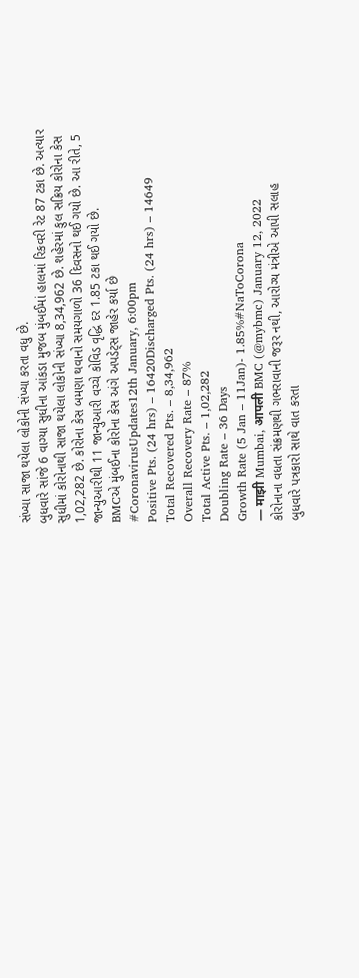સંખ્યા સાજા થયેલા લોકોની સંખ્યા કરતા વધુ છે.
બુધવારે સાંજે 6 વાગ્યા સુધીના આંકડા મુજબ મુંબઈમાં હાલમાં રિકવરી રેટ 87 ટકા છે. અત્યાર સુધીમાં કોરોનાથી સાજા થયેલા લોકોની સંખ્યા 8,34,962 છે. શહેરમાં કુલ સક્રિય કોરોના કેસ 1,02,282 છે. કોરોના કેસ બમણા થવાનો સમયગાળો 36 દિવસનો થઈ ગયો છે. આ રીતે, 5 જાન્યુઆરીથી 11 જાન્યુઆરી વચ્ચે કોવિડ વૃદ્ધિ દર 1.85 ટકા થઈ ગયો છે.
BMCએ મુંબઈના કોરોના કેસ અંગે અપડેટ્સ જાહેર કર્યા છે
#CoronavirusUpdates12th January, 6:00pm
Positive Pts. (24 hrs) – 16420Discharged Pts. (24 hrs) – 14649
Total Recovered Pts. – 8,34,962
Overall Recovery Rate – 87%
Total Active Pts. – 1,02,282
Doubling Rate – 36 Days
Growth Rate (5 Jan – 11Jan)- 1.85%#NaToCorona
— माझी Mumbai, आपली BMC (@mybmc) January 12, 2022
કોરોનાના વધતા સંક્રમણથી ગભરાવાની જરૂર નથી, આરોગ્ય મંત્રીએ આપી સલાહ
બુધવારે પત્રકારો સાથે વાત કરતા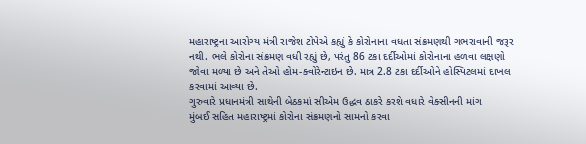મહારાષ્ટ્રના આરોગ્ય મંત્રી રાજેશ ટોપેએ કહ્યું કે કોરોનાના વધતા સંક્રમણથી ગભરાવાની જરૂર નથી. ભલે કોરોના સંક્રમણ વધી રહ્યું છે, પરંતુ 86 ટકા દર્દીઓમાં કોરોનાના હળવા લક્ષણો જોવા મળ્યા છે અને તેઓ હોમ-ક્વોરેન્ટાઇન છે. માત્ર 2.8 ટકા દર્દીઓને હોસ્પિટલમાં દાખલ કરવામાં આવ્યા છે.
ગુરુવારે પ્રધાનમંત્રી સાથેની બેઠકમાં સીએમ ઉદ્ધવ ઠાકરે કરશે વધારે વેક્સીનની માંગ
મુંબઈ સહિત મહારાષ્ટ્રમાં કોરોના સંક્રમણનો સામનો કરવા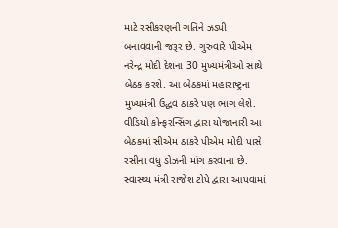માટે રસીકરણની ગતિને ઝડપી બનાવવાની જરૂર છે. ગુરુવારે પીએમ નરેન્દ્ર મોદી દેશના 30 મુખ્યમંત્રીઓ સાથે બેઠક કરશે. આ બેઠકમાં મહારાષ્ટ્રના મુખ્યમંત્રી ઉદ્ધવ ઠાકરે પણ ભાગ લેશે. વીડિયો કોન્ફરન્સિંગ દ્વારા યોજાનારી આ બેઠકમાં સીએમ ઠાકરે પીએમ મોદી પાસે રસીના વધુ ડોઝની માંગ કરવાના છે. સ્વાસ્થ્ય મંત્રી રાજેશ ટોપે દ્વારા આપવામાં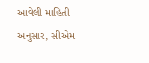આવેલી માહિતી અનુસાર, સીએમ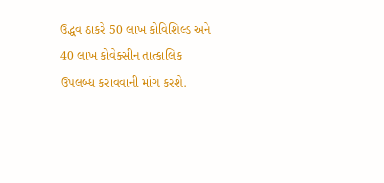ઉદ્ધવ ઠાકરે 50 લાખ કોવિશિલ્ડ અને 40 લાખ કોવેક્સીન તાત્કાલિક ઉપલબ્ધ કરાવવાની માંગ કરશે.